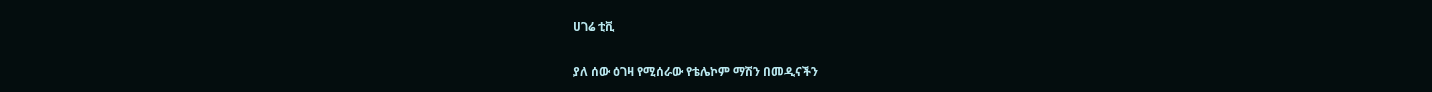ሀገሬ ቲቪ

ያለ ሰው ዕገዛ የሚሰራው የቴሌኮም ማሽን በመዲናችን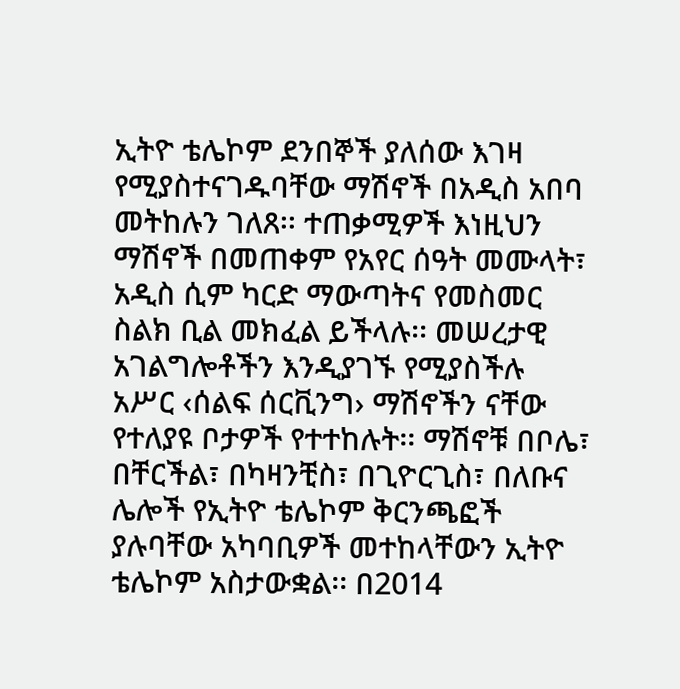ኢትዮ ቴሌኮም ደንበኞች ያለሰው እገዛ የሚያስተናገዱባቸው ማሽኖች በአዲስ አበባ መትከሉን ገለጸ፡፡ ተጠቃሚዎች እነዚህን ማሽኖች በመጠቀም የአየር ሰዓት መሙላት፣ አዲስ ሲም ካርድ ማውጣትና የመስመር ስልክ ቢል መክፈል ይችላሉ፡፡ መሠረታዊ አገልግሎቶችን እንዲያገኙ የሚያስችሉ አሥር ‹ሰልፍ ሰርቪንግ› ማሽኖችን ናቸው የተለያዩ ቦታዎች የተተከሉት፡፡ ማሽኖቹ በቦሌ፣ በቸርችል፣ በካዛንቺስ፣ በጊዮርጊስ፣ በለቡና ሌሎች የኢትዮ ቴሌኮም ቅርንጫፎች ያሉባቸው አካባቢዎች መተከላቸውን ኢትዮ ቴሌኮም አስታውቋል፡፡ በ2014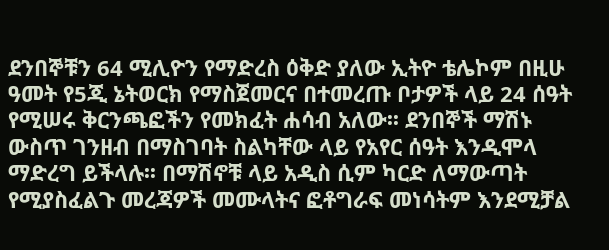ደንበኞቹን 64 ሚሊዮን የማድረስ ዕቅድ ያለው ኢትዮ ቴሌኮም በዚሁ ዓመት የ5ጂ ኔትወርክ የማስጀመርና በተመረጡ ቦታዎች ላይ 24 ሰዓት የሚሠሩ ቅርንጫፎችን የመክፈት ሐሳብ አለው፡፡ ደንበኞች ማሽኑ ውስጥ ገንዘብ በማስገባት ስልካቸው ላይ የአየር ሰዓት እንዲሞላ ማድረግ ይችላሉ፡፡ በማሽኖቹ ላይ አዲስ ሲም ካርድ ለማውጣት የሚያስፈልጉ መረጃዎች መሙላትና ፎቶግራፍ መነሳትም እንደሚቻል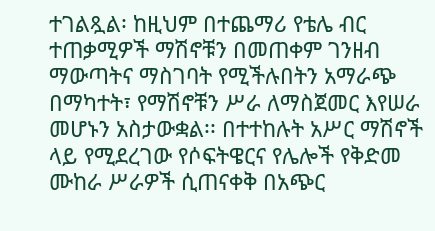ተገልጿል፡ ከዚህም በተጨማሪ የቴሌ ብር ተጠቃሚዎች ማሽኖቹን በመጠቀም ገንዘብ ማውጣትና ማስገባት የሚችሉበትን አማራጭ በማካተት፣ የማሽኖቹን ሥራ ለማስጀመር እየሠራ መሆኑን አስታውቋል፡፡ በተተከሉት አሥር ማሽኖች ላይ የሚደረገው የሶፍትዌርና የሌሎች የቅድመ ሙከራ ሥራዎች ሲጠናቀቅ በአጭር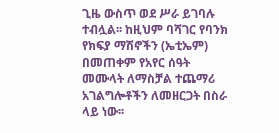ጊዜ ውስጥ ወደ ሥራ ይገባሉ ተብሏል፡፡ ከዚህም ባሻገር የባንክ የክፍያ ማሽኖችን (ኤቲኤም) በመጠቀም የአየር ሰዓት መሙላት ለማስቻል ተጨማሪ አገልግሎቶችን ለመዘርጋት በስራ ላይ ነው፡፡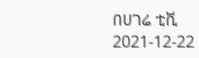በሀገሬ ቲቪ
2021-12-22